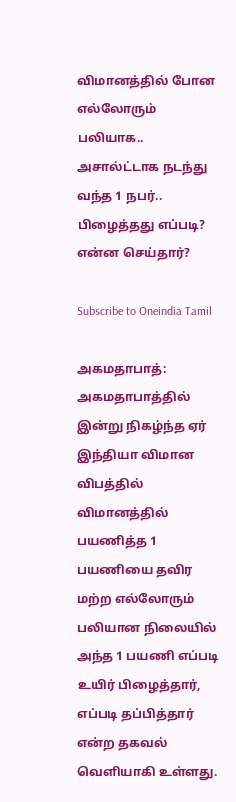விமானத்தில் போன எல்லோரும் பலியாக.. அசால்ட்டாக நடந்து வந்த 1 நபர்.. பிழைத்தது எப்படி? என்ன செய்தார்?

Subscribe to Oneindia Tamil

அகமதாபாத்: அகமதாபாத்தில் இன்று நிகழ்ந்த ஏர் இந்தியா விமான விபத்தில் விமானத்தில் பயணித்த 1 பயணியை தவிர மற்ற எல்லோரும் பலியான நிலையில் அந்த 1 பயணி எப்படி உயிர் பிழைத்தார், எப்படி தப்பித்தார் என்ற தகவல் வெளியாகி உள்ளது.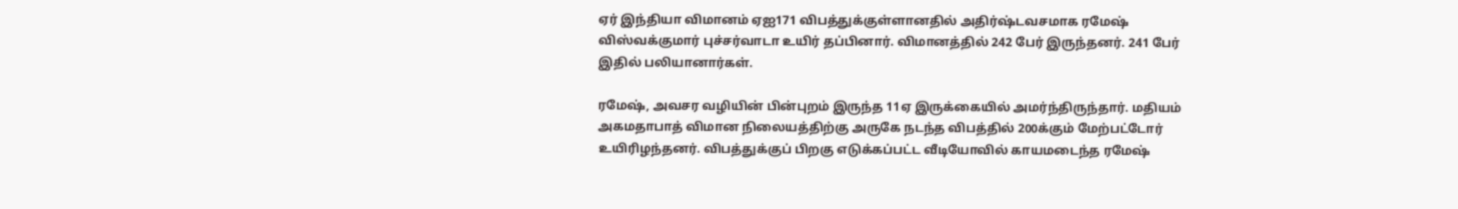ஏர் இந்தியா விமானம் ஏஐ171 விபத்துக்குள்ளானதில் அதிர்ஷ்டவசமாக ரமேஷ் விஸ்வக்குமார் புச்சர்வாடா உயிர் தப்பினார். விமானத்தில் 242 பேர் இருந்தனர். 241 பேர் இதில் பலியானார்கள்.

ரமேஷ், அவசர வழியின் பின்புறம் இருந்த 11ஏ இருக்கையில் அமர்ந்திருந்தார். மதியம் அகமதாபாத் விமான நிலையத்திற்கு அருகே நடந்த விபத்தில் 200க்கும் மேற்பட்டோர் உயிரிழந்தனர். விபத்துக்குப் பிறகு எடுக்கப்பட்ட வீடியோவில் காயமடைந்த ரமேஷ்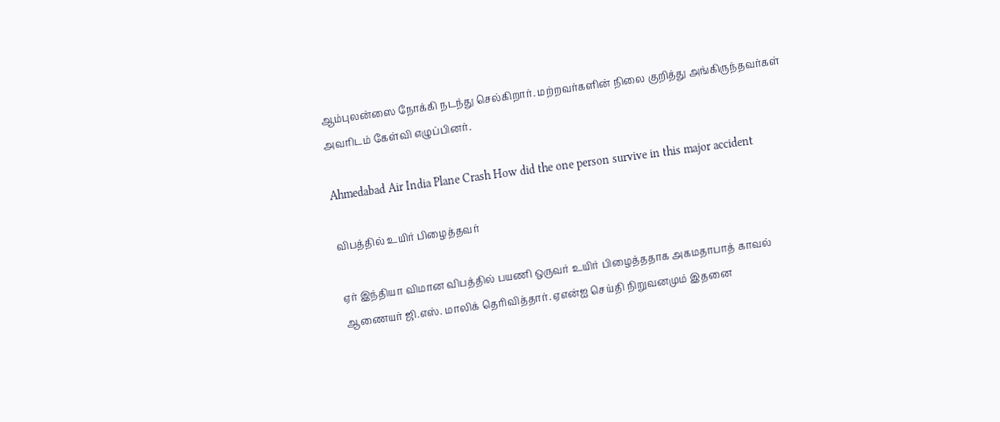ஆம்புலன்ஸை நோக்கி நடந்து செல்கிறார். மற்றவர்களின் நிலை குறித்து அங்கிருந்தவர்கள் அவரிடம் கேள்வி எழுப்பினர்.

Ahmedabad Air India Plane Crash How did the one person survive in this major accident

விபத்தில் உயிர் பிழைத்தவர்

ஏர் இந்தியா விமான விபத்தில் பயணி ஒருவர் உயிர் பிழைத்ததாக அகமதாபாத் காவல் ஆணையர் ஜி.எஸ். மாலிக் தெரிவித்தார். ஏஎன்ஐ செய்தி நிறுவனமும் இதனை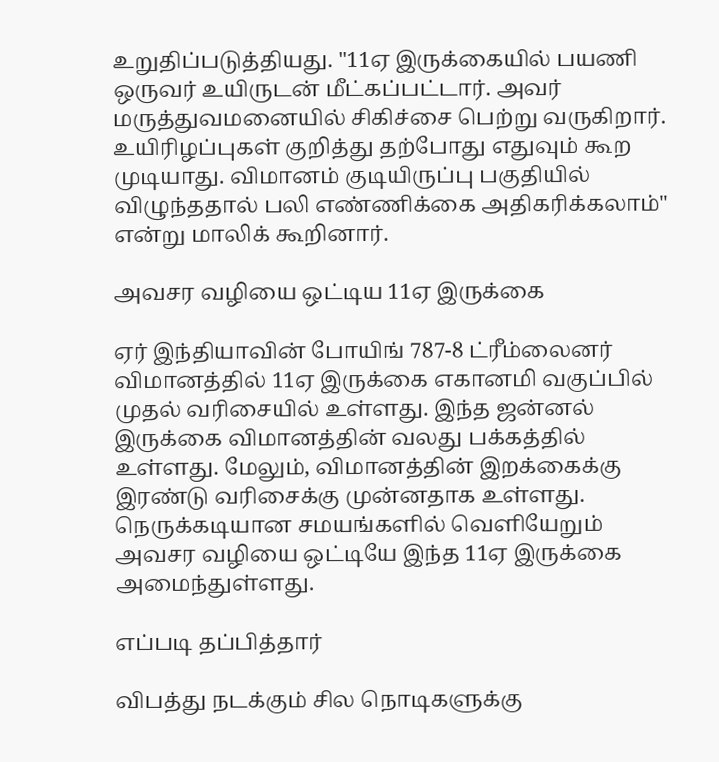உறுதிப்படுத்தியது. "11ஏ இருக்கையில் பயணி ஒருவர் உயிருடன் மீட்கப்பட்டார். அவர் மருத்துவமனையில் சிகிச்சை பெற்று வருகிறார். உயிரிழப்புகள் குறித்து தற்போது எதுவும் கூற முடியாது. விமானம் குடியிருப்பு பகுதியில் விழுந்ததால் பலி எண்ணிக்கை அதிகரிக்கலாம்" என்று மாலிக் கூறினார்.

அவசர வழியை ஒட்டிய 11ஏ இருக்கை

ஏர் இந்தியாவின் போயிங் 787-8 ட்ரீம்லைனர் விமானத்தில் 11ஏ இருக்கை எகானமி வகுப்பில் முதல் வரிசையில் உள்ளது. இந்த ஜன்னல் இருக்கை விமானத்தின் வலது பக்கத்தில் உள்ளது. மேலும், விமானத்தின் இறக்கைக்கு இரண்டு வரிசைக்கு முன்னதாக உள்ளது. நெருக்கடியான சமயங்களில் வெளியேறும் அவசர வழியை ஒட்டியே இந்த 11ஏ இருக்கை அமைந்துள்ளது.

எப்படி தப்பித்தார்

விபத்து நடக்கும் சில நொடிகளுக்கு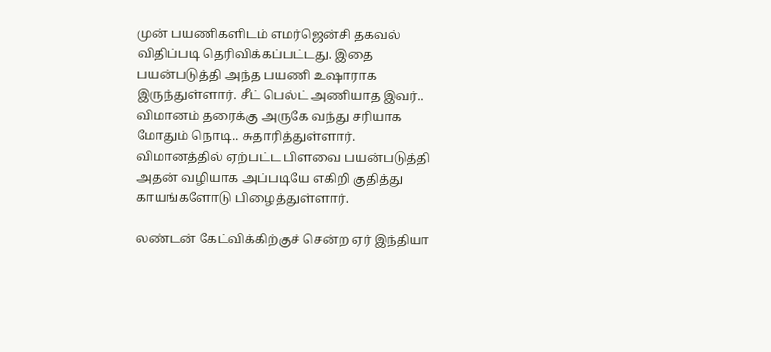முன் பயணிகளிடம் எமர்ஜென்சி தகவல் விதிப்படி தெரிவிக்கப்பட்டது. இதை பயன்படுத்தி அந்த பயணி உஷாராக இருந்துள்ளார். சீட் பெல்ட் அணியாத இவர்.. விமானம் தரைக்கு அருகே வந்து சரியாக மோதும் நொடி.. சுதாரித்துள்ளார். விமானத்தில் ஏற்பட்ட பிளவை பயன்படுத்தி அதன் வழியாக அப்படியே எகிறி குதித்து காயங்களோடு பிழைத்துள்ளார்.

லண்டன் கேட்விக்கிற்குச் சென்ற ஏர் இந்தியா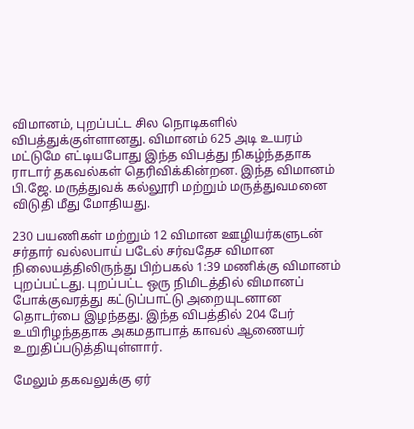விமானம், புறப்பட்ட சில நொடிகளில் விபத்துக்குள்ளானது. விமானம் 625 அடி உயரம் மட்டுமே எட்டியபோது இந்த விபத்து நிகழ்ந்ததாக ராடார் தகவல்கள் தெரிவிக்கின்றன. இந்த விமானம் பி.ஜே. மருத்துவக் கல்லூரி மற்றும் மருத்துவமனை விடுதி மீது மோதியது.

230 பயணிகள் மற்றும் 12 விமான ஊழியர்களுடன் சர்தார் வல்லபாய் படேல் சர்வதேச விமான நிலையத்திலிருந்து பிற்பகல் 1:39 மணிக்கு விமானம் புறப்பட்டது. புறப்பட்ட ஒரு நிமிடத்தில் விமானப் போக்குவரத்து கட்டுப்பாட்டு அறையுடனான தொடர்பை இழந்தது. இந்த விபத்தில் 204 பேர் உயிரிழந்ததாக அகமதாபாத் காவல் ஆணையர் உறுதிப்படுத்தியுள்ளார்.

மேலும் தகவலுக்கு ஏர்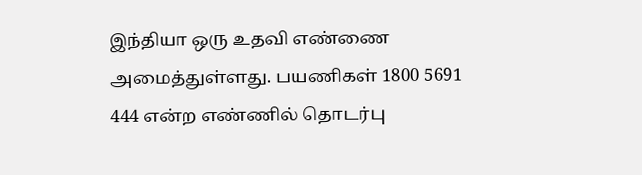இந்தியா ஒரு உதவி எண்ணை அமைத்துள்ளது. பயணிகள் 1800 5691 444 என்ற எண்ணில் தொடர்பு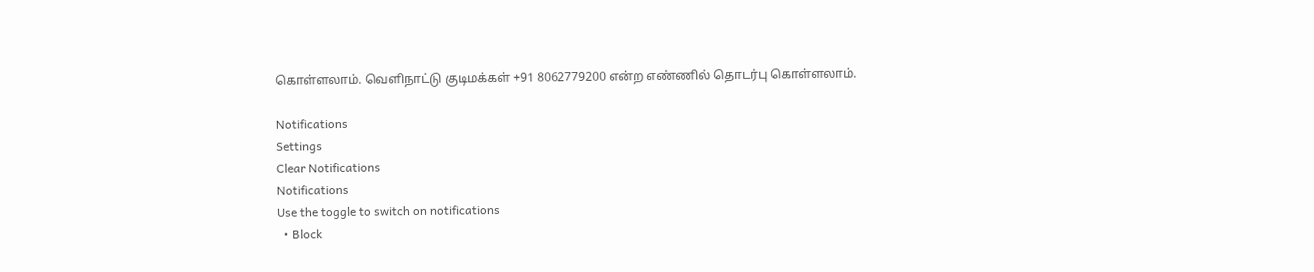கொள்ளலாம். வெளிநாட்டு குடிமக்கள் +91 8062779200 என்ற எண்ணில் தொடர்பு கொள்ளலாம்.

Notifications
Settings
Clear Notifications
Notifications
Use the toggle to switch on notifications
  • Block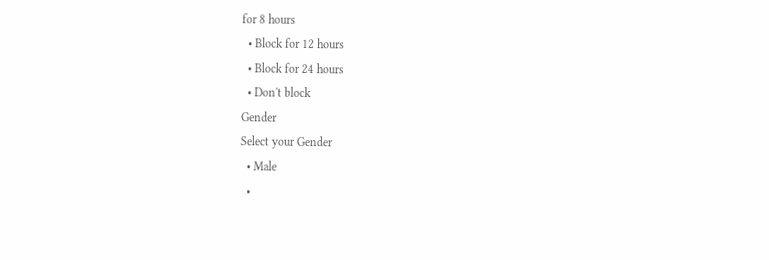for 8 hours
  • Block for 12 hours
  • Block for 24 hours
  • Don't block
Gender
Select your Gender
  • Male
  •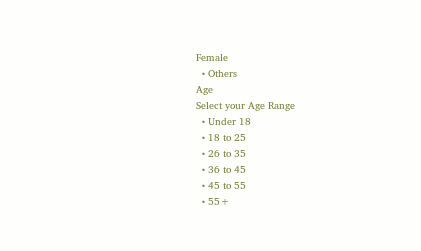Female
  • Others
Age
Select your Age Range
  • Under 18
  • 18 to 25
  • 26 to 35
  • 36 to 45
  • 45 to 55
  • 55+